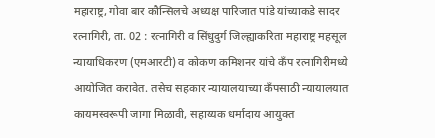महाराष्ट्र, गोवा बार कौन्सिलचे अध्यक्ष पारिजात पांडे यांच्याकडे सादर
रत्नागिरी, ता. 02 : रत्नागिरी व सिंधुदुर्ग जिल्ह्याकरिता महाराष्ट्र महसूल न्यायाधिकरण (एमआरटी) व कोकण कमिशनर यांचे कॅंप रत्नागिरीमध्ये आयोजित करावेत. तसेच सहकार न्यायालयाच्या कॅंपसाठी न्यायालयात कायमस्वरूपी जागा मिळावी, सहाय्यक धर्मादाय आयुक्त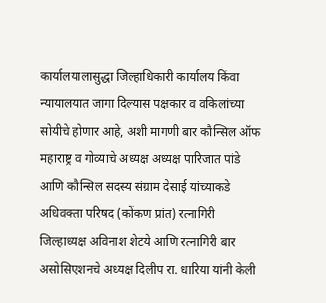कार्यालयालासुद्धा जिल्हाधिकारी कार्यालय किंवा न्यायालयात जागा दिल्यास पक्षकार व वकिलांच्या सोयीचे होणार आहे, अशी मागणी बार कौन्सिल ऑफ महाराष्ट्र व गोव्याचे अध्यक्ष अध्यक्ष पारिजात पांडे आणि कौन्सिल सदस्य संग्राम देसाई यांच्याकडे अधिवक्ता परिषद (कोंकण प्रांत) रत्नागिरी जिल्हाध्यक्ष अविनाश शेटये आणि रत्नागिरी बार असोसिएशनचे अध्यक्ष दिलीप रा. धारिया यांनी केली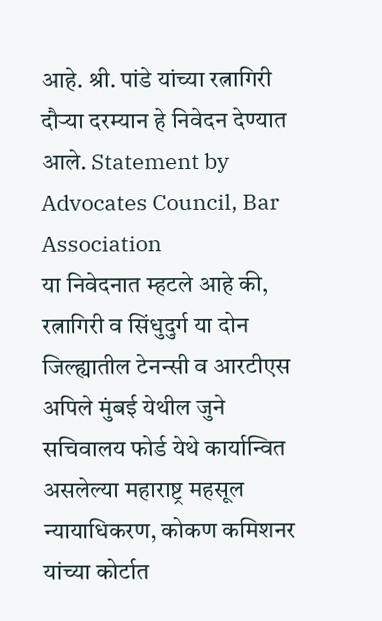आहे. श्री. पांडे यांच्या रत्नागिरी दौऱ्या दरम्यान हे निवेदन देण्यात आले. Statement by Advocates Council, Bar Association
या निवेदनात म्हटले आहे की, रत्नागिरी व सिंधुदुर्ग या दोन जिल्ह्यातील टेनन्सी व आरटीएस अपिले मुंबई येथील जुने सचिवालय फोर्ड येथे कार्यान्वित असलेल्या महाराष्ट्र महसूल न्यायाधिकरण, कोकण कमिशनर यांच्या कोर्टात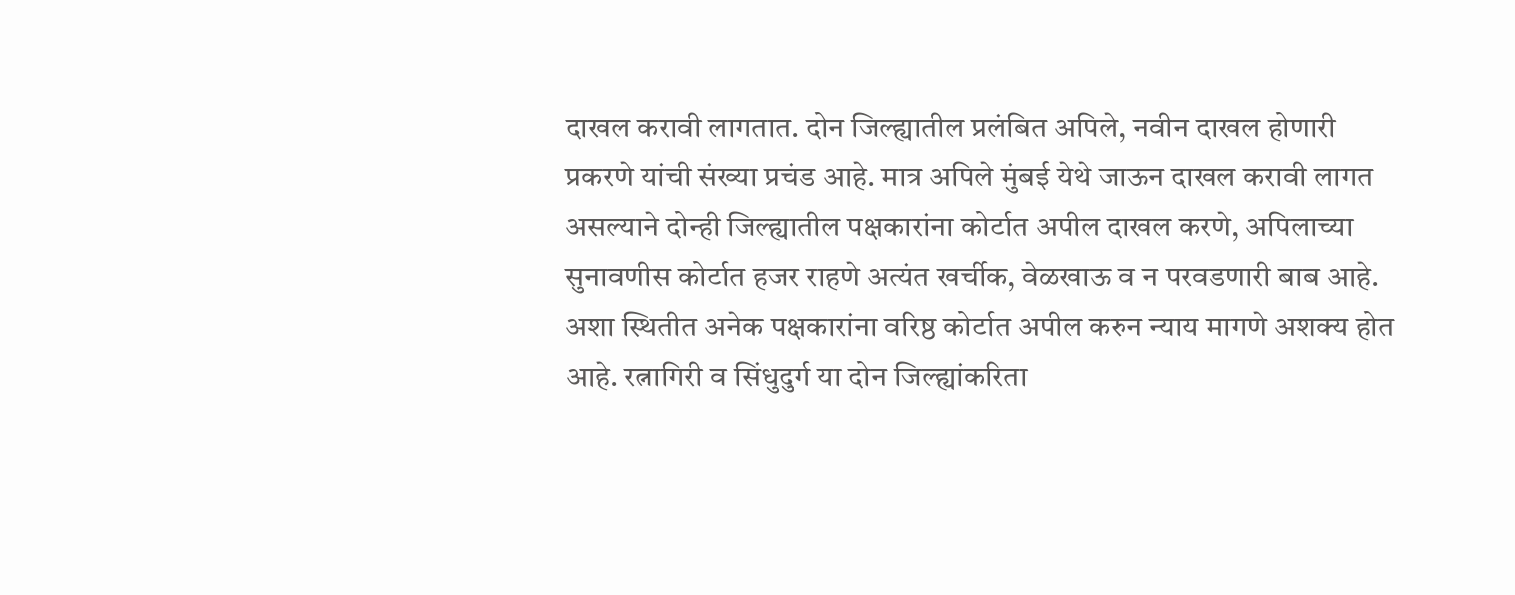दाखल करावी लागतात. दोन जिल्ह्यातील प्रलंबित अपिले, नवीन दाखल होणारी प्रकरणे यांची संख्या प्रचंड आहे. मात्र अपिले मुंबई येथे जाऊन दाखल करावी लागत असल्याने दोन्ही जिल्ह्यातील पक्षकारांना कोर्टात अपील दाखल करणे, अपिलाच्या सुनावणीस कोर्टात हजर राहणे अत्यंत खर्चीक, वेळखाऊ व न परवडणारी बाब आहे. अशा स्थितीत अनेक पक्षकारांना वरिष्ठ कोर्टात अपील करुन न्याय मागणे अशक्य होत आहे. रत्नागिरी व सिंधुदुर्ग या दोन जिल्ह्यांकरिता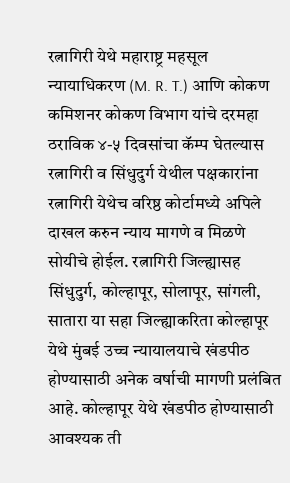रत्नागिरी येथे महाराष्ट्र महसूल न्यायाधिकरण (M. R. T.) आणि कोकण कमिशनर कोकण विभाग यांचे दरमहा ठराविक ४-५ दिवसांचा कॅम्प घेतल्यास रत्नागिरी व सिंधुदुर्ग येथील पक्षकारांना रत्नागिरी येथेच वरिष्ठ कोर्टामध्ये अपिले दाखल करुन न्याय मागणे व मिळणे सोयीचे होईल. रत्नागिरी जिल्ह्यासह सिंधुदुर्ग, कोल्हापूर, सोलापूर, सांगली, सातारा या सहा जिल्ह्याकरिता कोल्हापूर येथे मुंबई उच्च न्यायालयाचे खंडपीठ होण्यासाठी अनेक वर्षाची मागणी प्रलंबित आहे. कोल्हापूर येथे खंडपीठ होण्यासाठी आवश्यक ती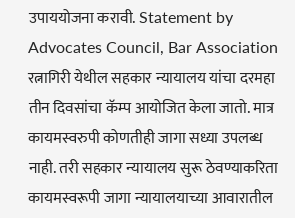उपाययोजना करावी. Statement by Advocates Council, Bar Association
रत्नागिरी येथील सहकार न्यायालय यांचा दरमहा तीन दिवसांचा कॅम्प आयोजित केला जातो. मात्र कायमस्वरुपी कोणतीही जागा सध्या उपलब्ध नाही. तरी सहकार न्यायालय सुरू ठेवण्याकरिता कायमस्वरूपी जागा न्यायालयाच्या आवारातील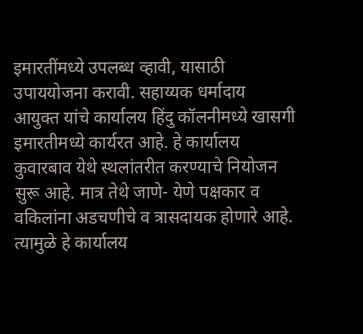इमारतींमध्ये उपलब्ध व्हावी, यासाठी उपाययोजना करावी. सहाय्यक धर्मादाय आयुक्त यांचे कार्यालय हिंदु कॉलनीमध्ये खासगी इमारतीमध्ये कार्यरत आहे. हे कार्यालय कुवारबाव येथे स्थलांतरीत करण्याचे नियोजन सुरू आहे. मात्र तेथे जाणे- येणे पक्षकार व वकिलांना अडचणीचे व त्रासदायक होणारे आहे. त्यामुळे हे कार्यालय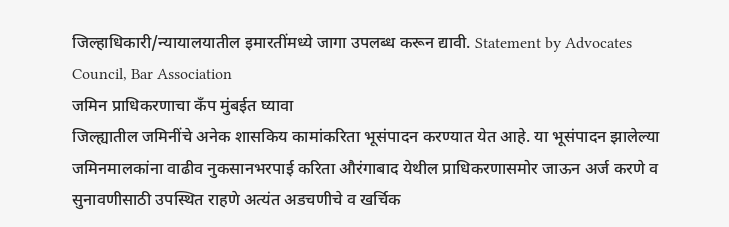जिल्हाधिकारी/न्यायालयातील इमारतींमध्ये जागा उपलब्ध करून द्यावी. Statement by Advocates Council, Bar Association
जमिन प्राधिकरणाचा कॅंप मुंबईत घ्यावा
जिल्ह्यातील जमिनींचे अनेक शासकिय कामांकरिता भूसंपादन करण्यात येत आहे. या भूसंपादन झालेल्या जमिनमालकांना वाढीव नुकसानभरपाई करिता औरंगाबाद येथील प्राधिकरणासमोर जाऊन अर्ज करणे व सुनावणीसाठी उपस्थित राहणे अत्यंत अडचणीचे व खर्चिक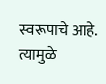स्वरूपाचे आहे. त्यामुळे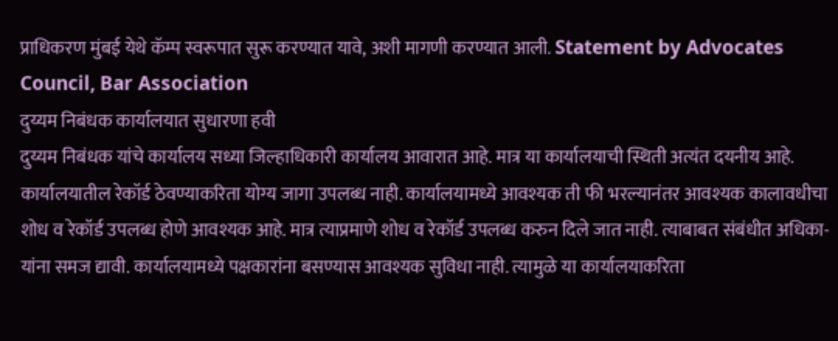प्राधिकरण मुंबई येथे कॅम्प स्वरूपात सुरू करण्यात यावे, अशी मागणी करण्यात आली. Statement by Advocates Council, Bar Association
दुय्यम निबंधक कार्यालयात सुधारणा हवी
दुय्यम निबंधक यांचे कार्यालय सध्या जिल्हाधिकारी कार्यालय आवारात आहे. मात्र या कार्यालयाची स्थिती अत्यंत दयनीय आहे. कार्यालयातील रेकॉर्ड ठेवण्याकरिता योग्य जागा उपलब्ध नाही. कार्यालयामध्ये आवश्यक ती फी भरल्यानंतर आवश्यक कालावधीचा शोध व रेकॉर्ड उपलब्ध होणे आवश्यक आहे. मात्र त्याप्रमाणे शोध व रेकॉर्ड उपलब्ध करुन दिले जात नाही. त्याबाबत संबंधीत अधिका-यांना समज द्यावी. कार्यालयामध्ये पक्षकारांना बसण्यास आवश्यक सुविधा नाही. त्यामुळे या कार्यालयाकरिता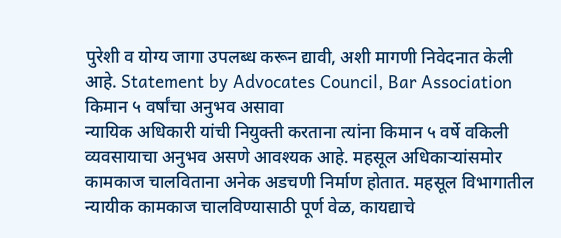पुरेशी व योग्य जागा उपलब्ध करून द्यावी, अशी मागणी निवेदनात केली आहे. Statement by Advocates Council, Bar Association
किमान ५ वर्षांचा अनुभव असावा
न्यायिक अधिकारी यांची नियुक्ती करताना त्यांना किमान ५ वर्षे वकिली व्यवसायाचा अनुभव असणे आवश्यक आहे. महसूल अधिकाऱ्यांसमोर कामकाज चालविताना अनेक अडचणी निर्माण होतात. महसूल विभागातील न्यायीक कामकाज चालविण्यासाठी पूर्ण वेळ, कायद्याचे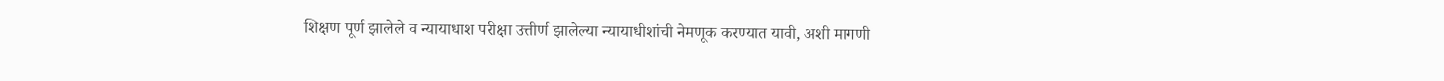शिक्षण पूर्ण झालेले व न्यायाधाश परीक्षा उत्तीर्ण झालेल्या न्यायाधीशांची नेमणूक करण्यात यावी, अशी मागणी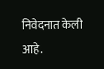निवेदनात केली आहे.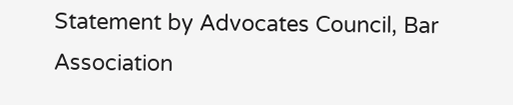Statement by Advocates Council, Bar Association